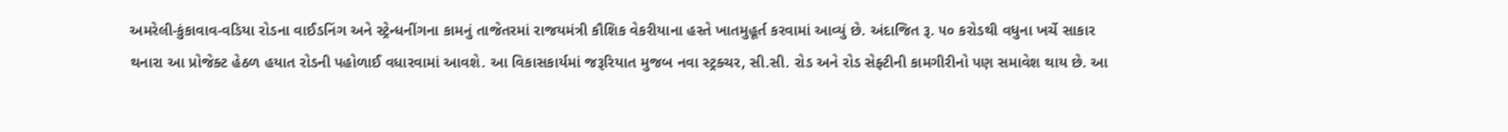અમરેલી-કુંકાવાવ-વડિયા રોડના વાઈડનિંગ અને સ્ટ્રેન્ધનીંગના કામનું તાજેતરમાં રાજયમંત્રી કૌશિક વેકરીયાના હસ્તે ખાતમુહૂર્ત કરવામાં આવ્યું છે. અંદાજિત રૂ. ૫૦ કરોડથી વધુના ખર્ચે સાકાર થનારા આ પ્રોજેક્ટ હેઠળ હયાત રોડની પહોળાઈ વધારવામાં આવશે. આ વિકાસકાર્યમાં જરૂરિયાત મુજબ નવા સ્ટ્રક્ચર, સી.સી. રોડ અને રોડ સેફ્ટીની કામગીરીનો પણ સમાવેશ થાય છે. આ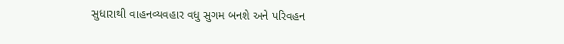સુધારાથી વાહનવ્યવહાર વધુ સુગમ બનશે અને પરિવહન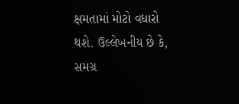ક્ષમતામાં મોટો વધારો થશે. ઉલ્લેખનીય છે કે, સમગ્ર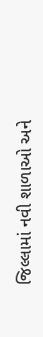જિલ્લામાં નવી શાળાઓ અને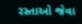રસ્તાઓ જેવા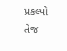પ્રકલ્પો તેજ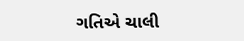ગતિએ ચાલી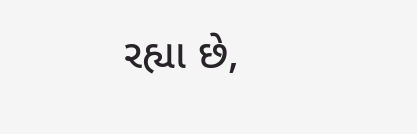રહ્યા છે,